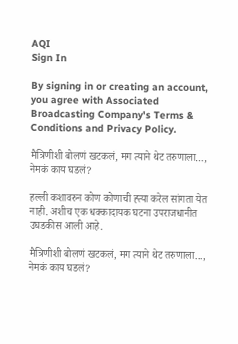AQI
Sign In

By signing in or creating an account, you agree with Associated Broadcasting Company's Terms & Conditions and Privacy Policy.

मैत्रिणीशी बोलणं खटकलं, मग त्याने थेट तरुणाला…, नेमकं काय घडलं?

हल्ली कशावरुन कोण कोणाची ह्त्या करेल सांगता येत नाही. अशीच एक धक्कादायक घटना उपराजधानीत उघडकीस आली आहे.

मैत्रिणीशी बोलणं खटकलं, मग त्याने थेट तरुणाला..., नेमकं काय घडलं?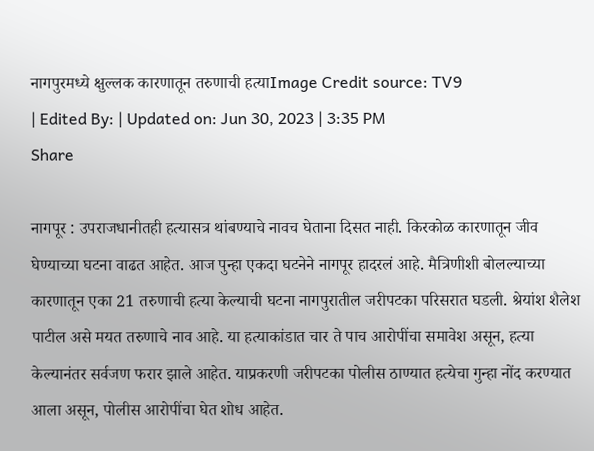नागपुरमध्ये क्षुल्लक कारणातून तरुणाची हत्याImage Credit source: TV9
| Edited By: | Updated on: Jun 30, 2023 | 3:35 PM
Share

नागपूर : उपराजधानीतही हत्यासत्र थांबण्याचे नावच घेताना दिसत नाही. किरकोळ कारणातून जीव घेण्याच्या घटना वाढत आहेत. आज पुन्हा एकदा घटनेने नागपूर हादरलं आहे. मैत्रिणीशी बोलल्याच्या कारणातून एका 21 तरुणाची हत्या केल्याची घटना नागपुरातील जरीपटका परिसरात घडली. श्रेयांश शैलेश पाटील असे मयत तरुणाचे नाव आहे. या हत्याकांडात चार ते पाच आरोपींचा समावेश असून, हत्या केल्यानंतर सर्वजण फरार झाले आहेत. याप्रकरणी जरीपटका पोलीस ठाण्यात हत्येचा गुन्हा नोंद करण्यात आला असून, पोलीस आरोपींचा घेत शोध आहेत.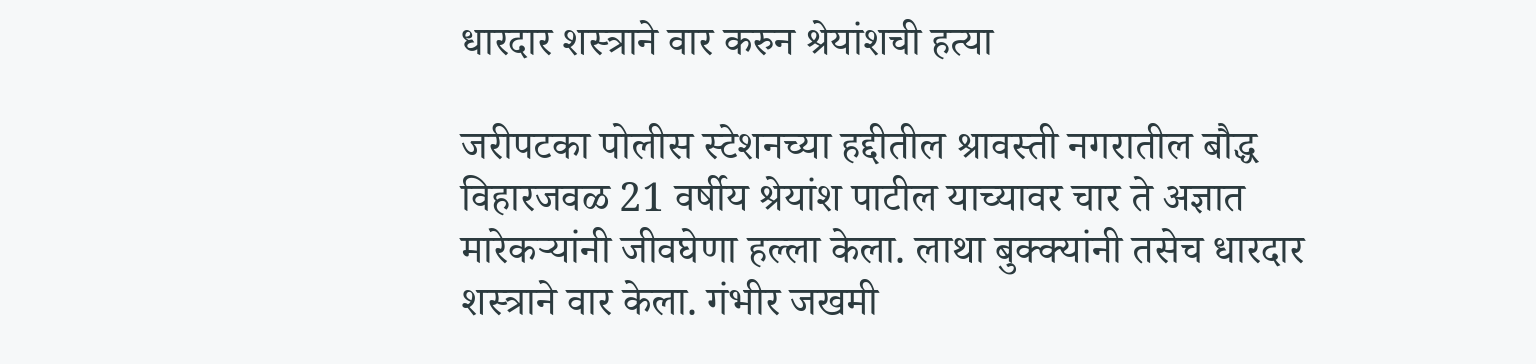धारदार शस्त्राने वार करुन श्रेयांशची हत्या

जरीपटका पोलीस स्टेशनच्या हद्दीतील श्रावस्ती नगरातील बौद्ध विहारजवळ 21 वर्षीय श्रेयांश पाटील याच्यावर चार ते अज्ञात मारेकऱ्यांनी जीवघेणा हल्ला केला. लाथा बुक्क्यांनी तसेच धारदार शस्त्राने वार केला. गंभीर जखमी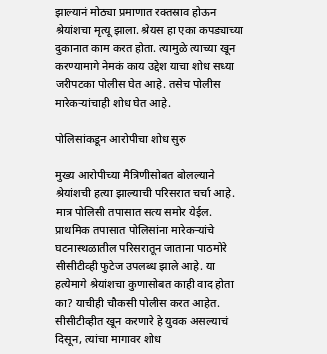झाल्यानं मोठ्या प्रमाणात रक्तस्राव होऊन श्रेयांशचा मृत्यू झाला. श्रेयस हा एका कपड्याच्या दुकानात काम करत होता. त्यामुळे त्याच्या खून करण्यामागे नेमकं काय उद्देश याचा शोध सध्या जरीपटका पोलीस घेत आहे. तसेच पोलीस मारेकऱ्यांचाही शोध घेत आहे.

पोलिसांकडून आरोपीचा शोध सुरु

मुख्य आरोपीच्या मैत्रिणीसोबत बोलल्याने श्रेयांशची हत्या झाल्याची परिसरात चर्चा आहे. मात्र पोलिसी तपासात सत्य समोर येईल. प्राथमिक तपासात पोलिसांना मारेकऱ्यांचे घटनास्थळातील परिसरातून जाताना पाठमोरे सीसीटीव्ही फुटेज उपलब्ध झाले आहे. या हत्येमागे श्रेयांशचा कुणासोबत काही वाद होता का? याचीही चौकसी पोलीस करत आहेत. सीसीटीव्हीत खून करणारे हे युवक असल्याचं दिसून, त्यांचा मागावर शोध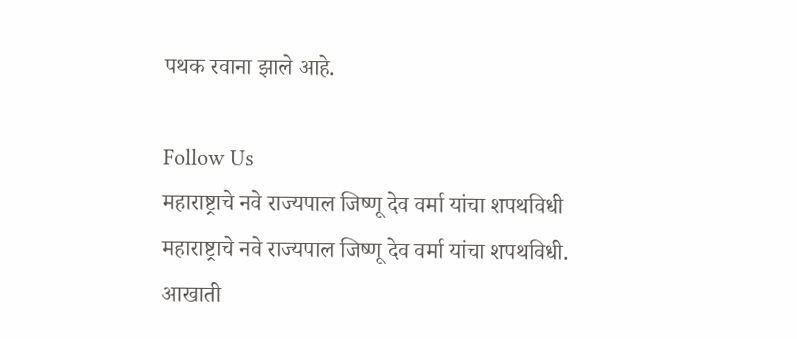पथक रवाना झाले आहे.

Follow Us
महाराष्ट्राचे नवे राज्यपाल जिष्णू देव वर्मा यांचा शपथविधी
महाराष्ट्राचे नवे राज्यपाल जिष्णू देव वर्मा यांचा शपथविधी.
आखाती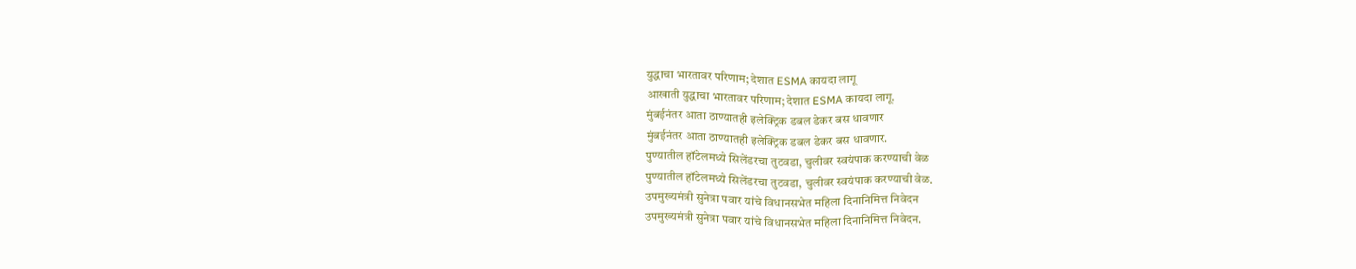युद्धाचा भारतावर परिणाम; देशात ESMA कायदा लागू
आखाती युद्धाचा भारतावर परिणाम; देशात ESMA कायदा लागू.
मुंबईनंतर आता ठाण्यातही इलेक्ट्रिक डबल डेकर बस धावणार
मुंबईनंतर आता ठाण्यातही इलेक्ट्रिक डबल डेकर बस धावणार.
पुण्यातील हॉटेलमध्ये सिलेंडरचा तुटवडा, चुलीवर स्वयंपाक करण्याची वेळ
पुण्यातील हॉटेलमध्ये सिलेंडरचा तुटवडा, चुलीवर स्वयंपाक करण्याची वेळ.
उपमुख्यमंत्री सुनेत्रा पवार यांचे विधानसभेत महिला दिनानिमित्त निवेदन
उपमुख्यमंत्री सुनेत्रा पवार यांचे विधानसभेत महिला दिनानिमित्त निवेदन.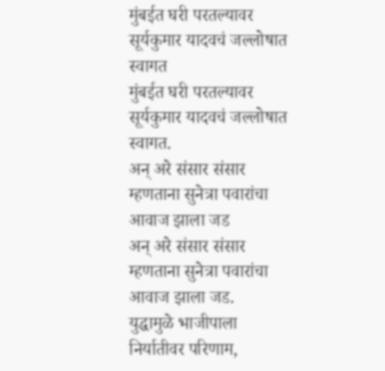मुंबईत घरी परतल्यावर सूर्यकुमार यादवचं जल्लोषात स्वागत
मुंबईत घरी परतल्यावर सूर्यकुमार यादवचं जल्लोषात स्वागत.
अन् अरे संसार संसार म्हणताना सुनेत्रा पवारांचा आवाज झाला जड
अन् अरे संसार संसार म्हणताना सुनेत्रा पवारांचा आवाज झाला जड.
युद्धामुळे भाजीपाला निर्यातीवर परिणाम,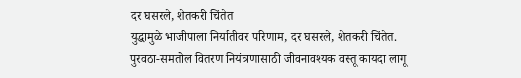दर घसरले, शेतकरी चिंतेत
युद्धामुळे भाजीपाला निर्यातीवर परिणाम, दर घसरले, शेतकरी चिंतेत.
पुरवठा-समतोल वितरण नियंत्रणासाठी जीवनावश्यक वस्तू कायदा लागू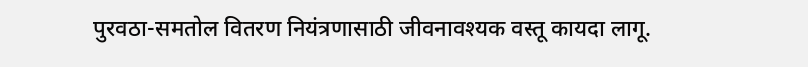पुरवठा-समतोल वितरण नियंत्रणासाठी जीवनावश्यक वस्तू कायदा लागू.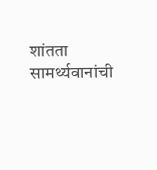शांतता सामर्थ्यवानांची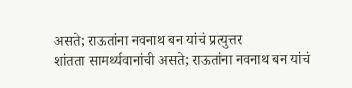असते; राऊतांना नवनाथ बन यांचं प्रत्युत्तर
शांतता सामर्थ्यवानांची असते; राऊतांना नवनाथ बन यांचं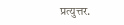प्रत्युत्तर.